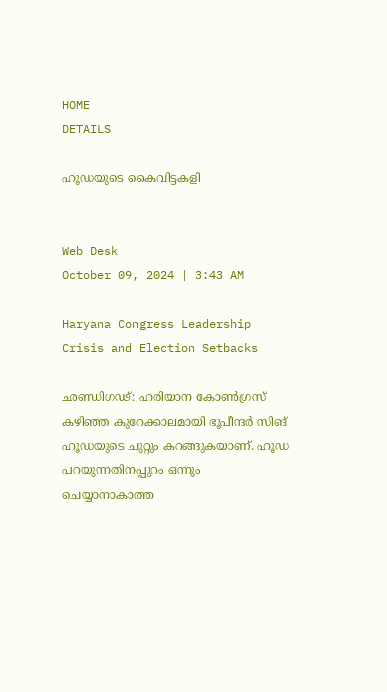HOME
DETAILS

ഹൂഡയുടെ കൈവിട്ടകളി


Web Desk
October 09, 2024 | 3:43 AM

Haryana Congress Leadership Crisis and Election Setbacks

ഛണ്ഡിഗഢ്: ഹരിയാന കോണ്‍ഗ്രസ് കഴിഞ്ഞ കുറേക്കാലമായി ഭൂപീന്ദര്‍ സിങ് ഹൂഡയുടെ ചുറ്റും കറങ്ങുകയാണ്. ഹൂഡ പറയുന്നതിനപ്പുറം ഒന്നും ചെയ്യാനാകാത്ത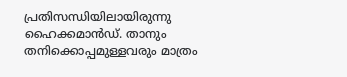പ്രതിസന്ധിയിലായിരുന്നു ഹൈക്കമാന്‍ഡ്. താനും തനിക്കൊപ്പമുള്ളവരും മാത്രം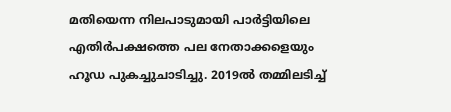മതിയെന്ന നിലപാടുമായി പാര്‍ട്ടിയിലെ എതിര്‍പക്ഷത്തെ പല നേതാക്കളെയും ഹൂഡ പുകച്ചുചാടിച്ചു. 2019ല്‍ തമ്മിലടിച്ച്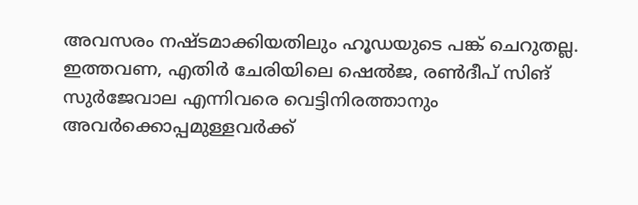അവസരം നഷ്ടമാക്കിയതിലും ഹൂഡയുടെ പങ്ക് ചെറുതല്ല. ഇത്തവണ, എതിര്‍ ചേരിയിലെ ഷെല്‍ജ, രണ്‍ദീപ് സിങ് സുര്‍ജേവാല എന്നിവരെ വെട്ടിനിരത്താനും അവര്‍ക്കൊപ്പമുള്ളവര്‍ക്ക്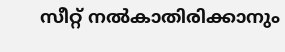സീറ്റ് നല്‍കാതിരിക്കാനും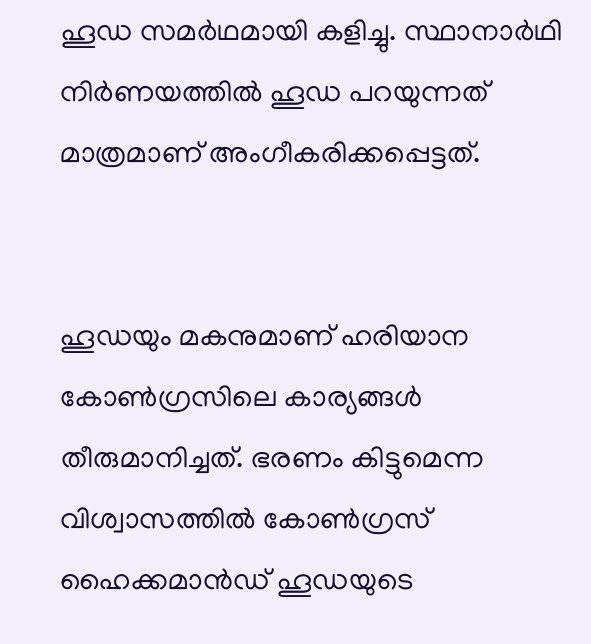ഹൂഡ സമര്‍ഥമായി കളിച്ചു. സ്ഥാനാര്‍ഥി നിര്‍ണയത്തില്‍ ഹൂഡ പറയുന്നത് മാത്രമാണ് അംഗീകരിക്കപ്പെട്ടത്.


ഹൂഡയും മകനുമാണ് ഹരിയാന കോണ്‍ഗ്രസിലെ കാര്യങ്ങള്‍ തീരുമാനിച്ചത്. ഭരണം കിട്ടുമെന്ന വിശ്വാസത്തില്‍ കോണ്‍ഗ്രസ് ഹൈക്കമാന്‍ഡ് ഹൂഡയുടെ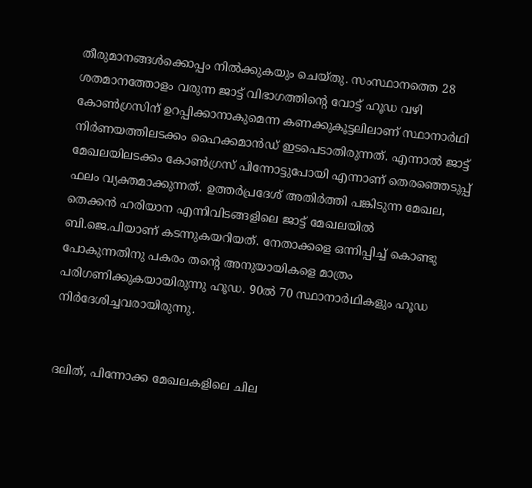തീരുമാനങ്ങള്‍ക്കൊപ്പം നില്‍ക്കുകയും ചെയ്തു. സംസ്ഥാനത്തെ 28 ശതമാനത്തോളം വരുന്ന ജാട്ട് വിഭാഗത്തിന്റെ വോട്ട് ഹൂഡ വഴി കോണ്‍ഗ്രസിന് ഉറപ്പിക്കാനാകുമെന്ന കണക്കുകൂട്ടലിലാണ് സ്ഥാനാര്‍ഥി നിര്‍ണയത്തിലടക്കം ഹൈക്കമാന്‍ഡ് ഇടപെടാതിരുന്നത്. എന്നാല്‍ ജാട്ട് മേഖലയിലടക്കം കോണ്‍ഗ്രസ് പിന്നോട്ടുപോയി എന്നാണ് തെരഞ്ഞെടുപ്പ് ഫലം വ്യക്തമാക്കുന്നത്. ഉത്തര്‍പ്രദേശ് അതിര്‍ത്തി പങ്കിടുന്ന മേഖല, തെക്കന്‍ ഹരിയാന എന്നിവിടങ്ങളിലെ ജാട്ട് മേഖലയില്‍ ബി.ജെ.പിയാണ് കടന്നുകയറിയത്. നേതാക്കളെ ഒന്നിപ്പിച്ച് കൊണ്ടു പോകുന്നതിനു പകരം തന്റെ അനുയായികളെ മാത്രം പരിഗണിക്കുകയായിരുന്നു ഹൂഡ. 90ല്‍ 70 സ്ഥാനാര്‍ഥികളും ഹൂഡ നിര്‍ദേശിച്ചവരായിരുന്നു.


ദലിത്, പിന്നോക്ക മേഖലകളിലെ ചില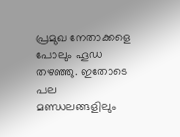പ്രമുഖ നേതാക്കളെ പോലും ഹൂഡ തഴഞ്ഞു. ഇതോടെ പല മണ്ഡലങ്ങളിലും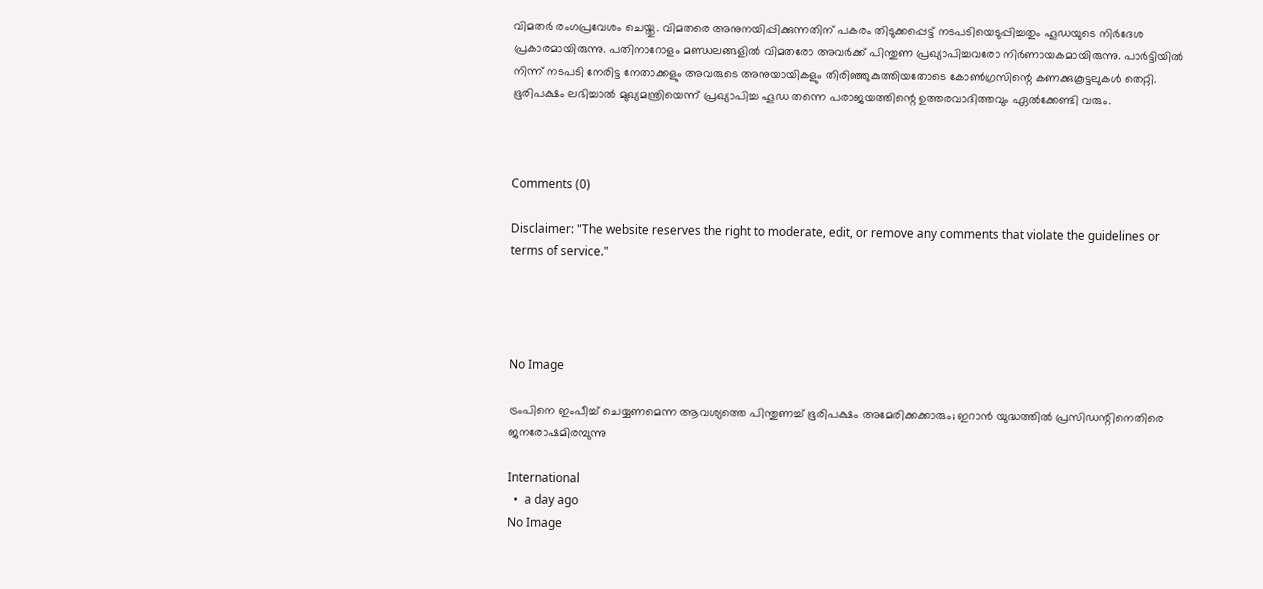വിമതര്‍ രംഗപ്രവേശം ചെയ്തു. വിമതരെ അനുനയിപ്പിക്കുന്നതിന് പകരം തിടുക്കപ്പെട്ട് നടപടിയെടുപ്പിച്ചതും ഹൂഡയുടെ നിര്‍ദേശ പ്രകാരമായിരുന്നു. പതിനാറോളം മണ്ഡലങ്ങളില്‍ വിമതരോ അവര്‍ക്ക് പിന്തുണ പ്രഖ്യാപിച്ചവരോ നിര്‍ണായകമായിരുന്നു. പാര്‍ട്ടിയില്‍ നിന്ന് നടപടി നേരിട്ട നേതാക്കളും അവരുടെ അനുയായികളും തിരിഞ്ഞുകുത്തിയതോടെ കോണ്‍ഗ്രസിന്റെ കണക്കുകൂട്ടലുകള്‍ തെറ്റി. ഭൂരിപക്ഷം ലഭിച്ചാല്‍ മുഖ്യമന്ത്രിയെന്ന് പ്രഖ്യാപിച്ച ഹൂഡ തന്നെ പരാജയത്തിന്റെ ഉത്തരവാദിത്തവും ഏല്‍ക്കേണ്ടി വരും.



Comments (0)

Disclaimer: "The website reserves the right to moderate, edit, or remove any comments that violate the guidelines or terms of service."




No Image

ട്രംപിനെ ഇംപീച്ച് ചെയ്യണമെന്ന ആവശ്യത്തെ പിന്തുണച്ച് ഭൂരിപക്ഷം അമേരിക്കക്കാരും; ഇറാന്‍ യുദ്ധത്തില്‍ പ്രസിഡന്റിനെതിരെ ജനരോഷമിരമ്പുന്നു

International
  •  a day ago
No Image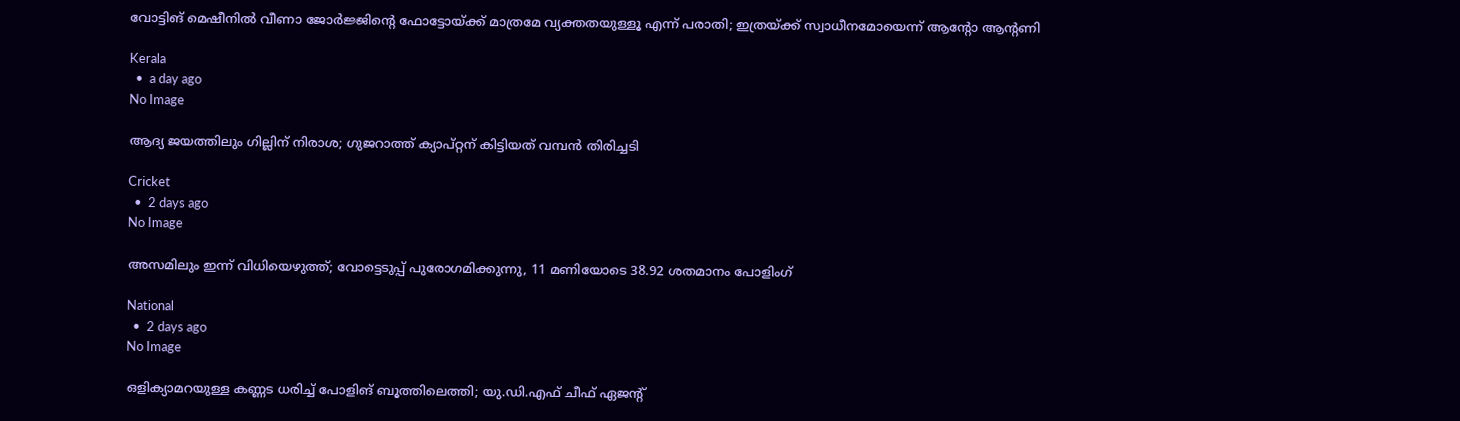വോട്ടിങ് മെഷീനില്‍ വീണാ ജോര്‍ജ്ജിന്റെ ഫോട്ടോയ്ക്ക് മാത്രമേ വ്യക്തതയുള്ളൂ എന്ന് പരാതി; ഇത്രയ്ക്ക് സ്വാധീനമോയെന്ന് ആന്റോ ആന്റണി

Kerala
  •  a day ago
No Image

ആദ്യ ജയത്തിലും ഗില്ലിന് നിരാശ; ഗുജറാത്ത് ക്യാപ്റ്റന് കിട്ടിയത് വമ്പൻ തിരിച്ചടി

Cricket
  •  2 days ago
No Image

അസമിലും ഇന്ന് വിധിയെഴുത്ത്; വോട്ടെടുപ്പ് പുരോഗമിക്കുന്നു, 11 മണിയോടെ 38.92 ശതമാനം പോളിംഗ്

National
  •  2 days ago
No Image

ഒളിക്യാമറയുള്ള കണ്ണട ധരിച്ച് പോളിങ് ബൂത്തിലെത്തി; യു.ഡി.എഫ് ചീഫ് ഏജന്റ്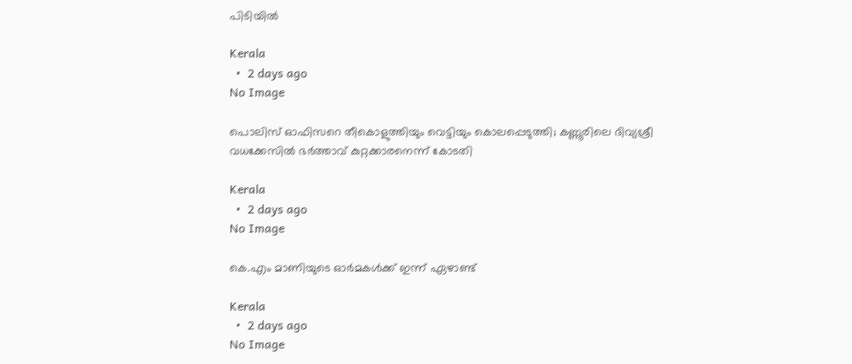പിടിയില്‍

Kerala
  •  2 days ago
No Image

പൊലിസ് ഓഫിസറെ തീകൊളുത്തിയും വെട്ടിയും കൊലപ്പെടുത്തി; കണ്ണൂരിലെ ദിവ്യശ്രീ വധക്കേസില്‍ ഭര്‍ത്താവ് കുറ്റക്കാരനെന്ന് കോടതി

Kerala
  •  2 days ago
No Image

കെ.എം മാണിയുടെ ഓര്‍മകള്‍ക്ക് ഇന്ന് ഏഴാണ്ട്

Kerala
  •  2 days ago
No Image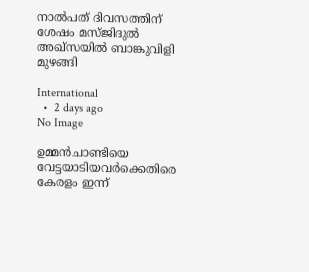നാല്‍പത് ദിവസത്തിന് ശേഷം മസ്ജിദുല്‍ അഖ്‌സയില്‍ ബാങ്കുവിളി മുഴങ്ങി

International
  •  2 days ago
No Image

ഉമ്മന്‍ചാണ്ടിയെ വേട്ടയാടിയവര്‍ക്കെതിരെ കേരളം ഇന്ന്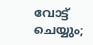വോട്ട് ചെയ്യും;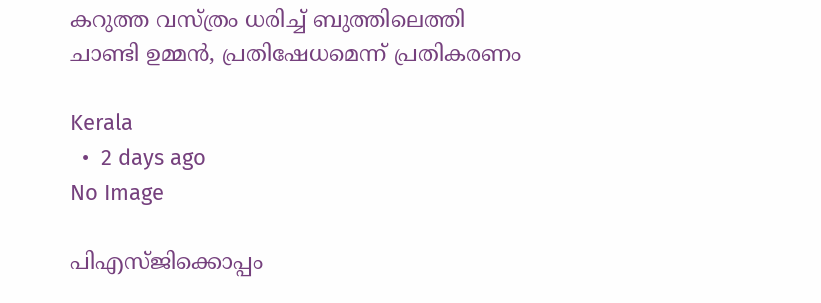കറുത്ത വസ്ത്രം ധരിച്ച് ബുത്തിലെത്തി ചാണ്ടി ഉമ്മന്‍, പ്രതിഷേധമെന്ന് പ്രതികരണം

Kerala
  •  2 days ago
No Image

പിഎസ്ജിക്കൊപ്പം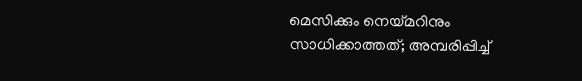മെസിക്കും നെയ്മറിനും സാധിക്കാത്തത്; അമ്പരിപ്പിച്ച്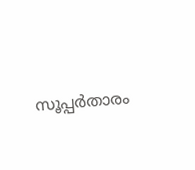സൂപ്പർതാരം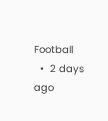Football
  •  2 days ago